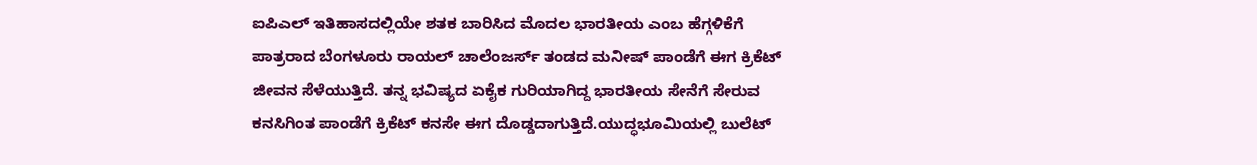ಐಪಿಎಲ್ ಇತಿಹಾಸದಲ್ಲಿಯೇ ಶತಕ ಬಾರಿಸಿದ ಮೊದಲ ಭಾರತೀಯ ಎಂಬ ಹೆಗ್ಗಳಿಕೆಗೆ ಪಾತ್ರರಾದ ಬೆಂಗಳೂರು ರಾಯಲ್ ಚಾಲೆಂಜರ್ಸ್ ತಂಡದ ಮನೀಷ್ ಪಾಂಡೆಗೆ ಈಗ ಕ್ರಿಕೆಟ್ ಜೀವನ ಸೆಳೆಯುತ್ತಿದೆ. ತನ್ನ ಭವಿಷ್ಯದ ಏಕೈಕ ಗುರಿಯಾಗಿದ್ದ ಭಾರತೀಯ ಸೇನೆಗೆ ಸೇರುವ ಕನಸಿಗಿಂತ ಪಾಂಡೆಗೆ ಕ್ರಿಕೆಟ್ ಕನಸೇ ಈಗ ದೊಡ್ಡದಾಗುತ್ತಿದೆ.ಯುದ್ಧಭೂಮಿಯಲ್ಲಿ ಬುಲೆಟ್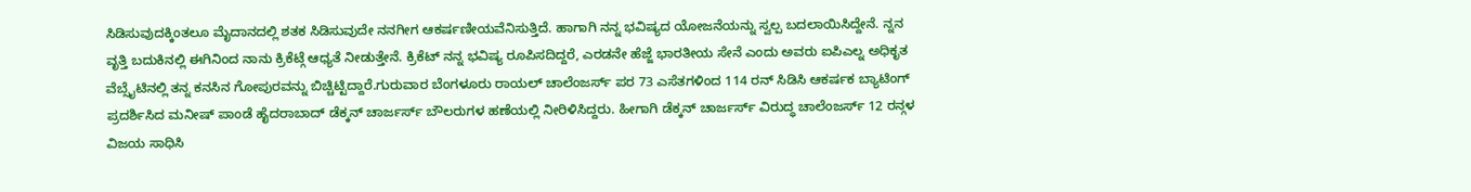ಸಿಡಿಸುವುದಕ್ಕಿಂತಲೂ ಮೈದಾನದಲ್ಲಿ ಶತಕ ಸಿಡಿಸುವುದೇ ನನಗೀಗ ಆಕರ್ಷಣೀಯವೆನಿಸುತ್ತಿದೆ. ಹಾಗಾಗಿ ನನ್ನ ಭವಿಷ್ಯದ ಯೋಜನೆಯನ್ನು ಸ್ವಲ್ಪ ಬದಲಾಯಿಸಿದ್ದೇನೆ. ನ್ನನ ವೃತ್ತಿ ಬದುಕಿನಲ್ಲಿ ಈಗಿನಿಂದ ನಾನು ಕ್ರಿಕೆಟ್ಗೆ ಆಧ್ಯತೆ ನೀಡುತ್ತೇನೆ. ಕ್ರಿಕೆಟ್ ನನ್ನ ಭವಿಷ್ಯ ರೂಪಿಸದಿದ್ದರೆ, ಎರಡನೇ ಹೆಜ್ಜೆ ಭಾರತೀಯ ಸೇನೆ ಎಂದು ಅವರು ಐಪಿಎಲ್ನ ಅಧಿಕೃತ ವೆಬ್ಸೈಟಿನಲ್ಲಿ ತನ್ನ ಕನಸಿನ ಗೋಪುರವನ್ನು ಬಿಚ್ಚಿಟ್ಟಿದ್ದಾರೆ.ಗುರುವಾರ ಬೆಂಗಳೂರು ರಾಯಲ್ ಚಾಲೆಂಜರ್ಸ್ ಪರ 73 ಎಸೆತಗಳಿಂದ 114 ರನ್ ಸಿಡಿಸಿ ಆಕರ್ಷಕ ಬ್ಯಾಟಿಂಗ್ ಪ್ರದರ್ಶಿಸಿದ ಮನೀಷ್ ಪಾಂಡೆ ಹೈದರಾಬಾದ್ ಡೆಕ್ಕನ್ ಚಾರ್ಜರ್ಸ್ ಬೌಲರುಗಳ ಹಣೆಯಲ್ಲಿ ನೀರಿಳಿಸಿದ್ದರು. ಹೀಗಾಗಿ ಡೆಕ್ಕನ್ ಚಾರ್ಜರ್ಸ್ ವಿರುದ್ಧ ಚಾಲೆಂಜರ್ಸ್ 12 ರನ್ಗಳ ವಿಜಯ ಸಾಧಿಸಿ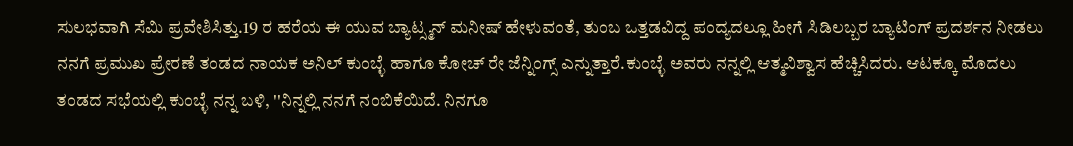ಸುಲಭವಾಗಿ ಸೆಮಿ ಪ್ರವೇಶಿಸಿತ್ತು.19 ರ ಹರೆಯ ಈ ಯುವ ಬ್ಯಾಟ್ಸ್ಮನ್ ಮನೀಷ್ ಹೇಳುವಂತೆ, ತುಂಬ ಒತ್ತಡವಿದ್ದ ಪಂದ್ಯದಲ್ಲೂ ಹೀಗೆ ಸಿಡಿಲಬ್ಬರ ಬ್ಯಾಟಿಂಗ್ ಪ್ರದರ್ಶನ ನೀಡಲು ನನಗೆ ಪ್ರಮುಖ ಪ್ರೇರಣೆ ತಂಡದ ನಾಯಕ ಅನಿಲ್ ಕುಂಬ್ಳೆ ಹಾಗೂ ಕೋಚ್ ರೇ ಜೆನ್ನಿಂಗ್ಸ್ ಎನ್ನುತ್ತಾರೆ.ಕುಂಬ್ಳೆ ಅವರು ನನ್ನಲ್ಲಿ ಆತ್ಮವಿಶ್ವಾಸ ಹೆಚ್ಚಿಸಿದರು. ಆಟಕ್ಕೂ ಮೊದಲು ತಂಡದ ಸಭೆಯಲ್ಲಿ ಕುಂಬ್ಳೆ ನನ್ನ ಬಳಿ, ''ನಿನ್ನಲ್ಲಿ ನನಗೆ ನಂಬಿಕೆಯಿದೆ. ನಿನಗೂ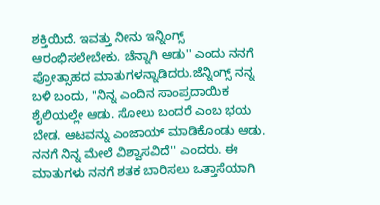ಶಕ್ತಿಯಿದೆ. ಇವತ್ತು ನೀನು ಇನ್ನಿಂಗ್ಸ್ ಆರಂಭಿಸಲೇಬೇಕು. ಚೆನ್ನಾಗಿ ಆಡು'' ಎಂದು ನನಗೆ ಪ್ರೋತ್ಸಾಹದ ಮಾತುಗಳನ್ನಾಡಿದರು.ಜೆನ್ನಿಂಗ್ಸ್ ನನ್ನ ಬಳಿ ಬಂದು, ''ನಿನ್ನ ಎಂದಿನ ಸಾಂಪ್ರದಾಯಿಕ ಶೈಲಿಯಲ್ಲೇ ಆಡು. ಸೋಲು ಬಂದರೆ ಎಂಬ ಭಯ ಬೇಡ. ಆಟವನ್ನು ಎಂಜಾಯ್ ಮಾಡಿಕೊಂಡು ಆಡು. ನನಗೆ ನಿನ್ನ ಮೇಲೆ ವಿಶ್ವಾಸವಿದೆ'' ಎಂದರು. ಈ ಮಾತುಗಳು ನನಗೆ ಶತಕ ಬಾರಿಸಲು ಒತ್ತಾಸೆಯಾಗಿ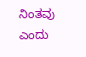ನಿಂತವು ಎಂದು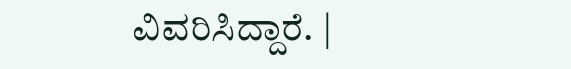ವಿವರಿಸಿದ್ದಾರೆ. |